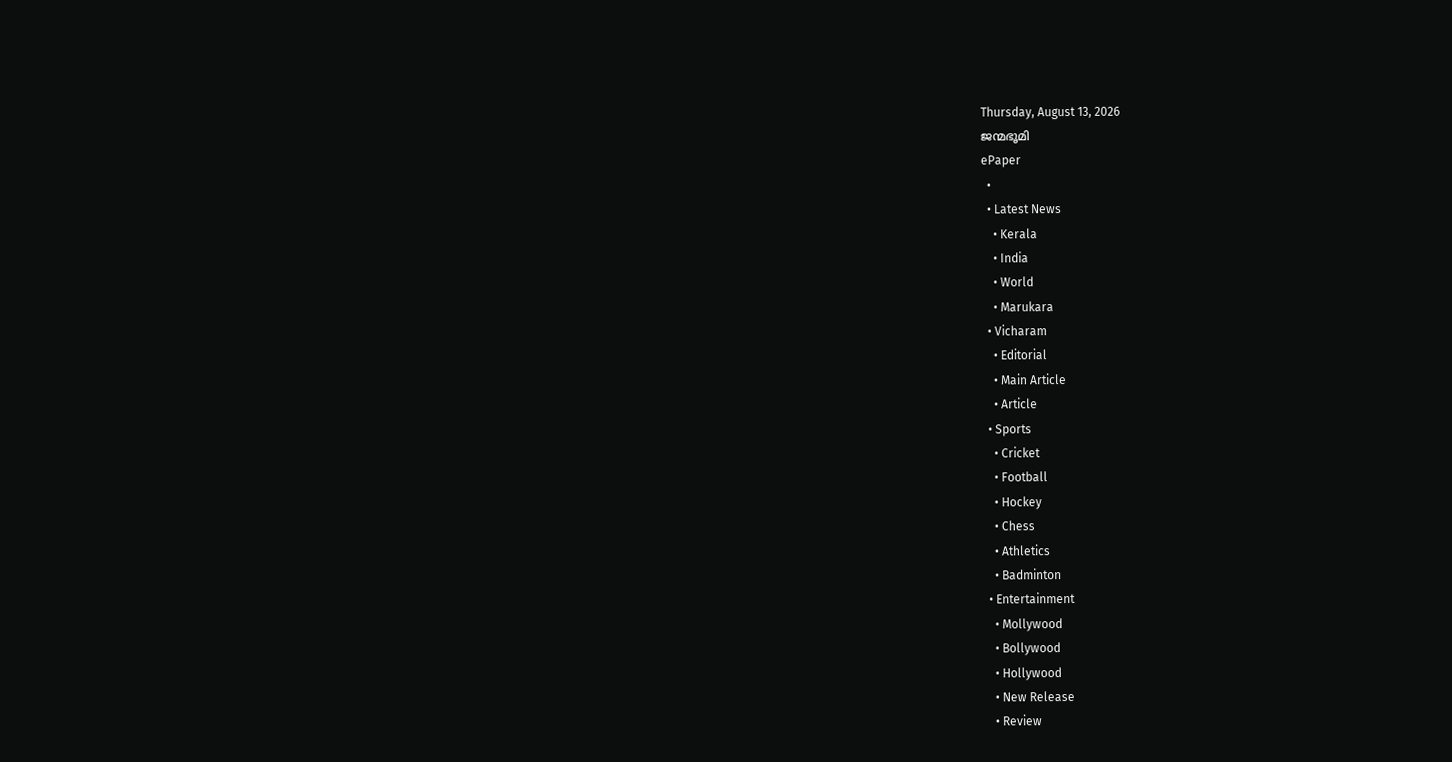Thursday, August 13, 2026
ജന്മഭൂമി
ePaper
  •
  • Latest News
    • Kerala
    • India
    • World
    • Marukara
  • Vicharam
    • Editorial
    • Main Article
    • Article
  • Sports
    • Cricket
    • Football
    • Hockey
    • Chess
    • Athletics
    • Badminton
  • Entertainment
    • Mollywood
    • Bollywood
    • Hollywood
    • New Release
    • Review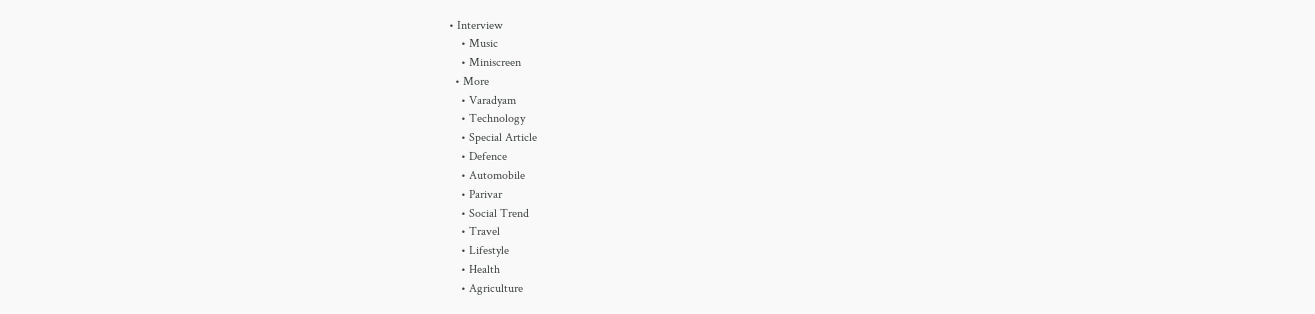• Interview
    • Music
    • Miniscreen
  • More
    • Varadyam
    • Technology
    • Special Article
    • Defence
    • Automobile
    • Parivar
    • Social Trend
    • Travel
    • Lifestyle
    • Health
    • Agriculture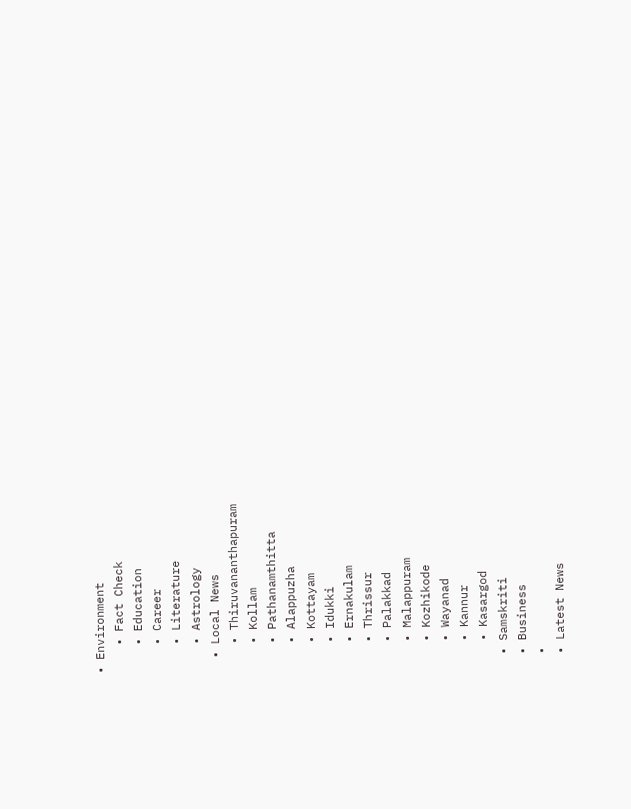• Environment
    • Fact Check
    • Education
    • Career
    • Literature
    • Astrology
  • Local News
    • Thiruvananthapuram
    • Kollam
    • Pathanamthitta
    • Alappuzha
    • Kottayam
    • Idukki
    • Ernakulam
    • Thrissur
    • Palakkad
    • Malappuram
    • Kozhikode
    • Wayanad
    • Kannur
    • Kasargod
  • Samskriti
  • Business
  •
  • Latest News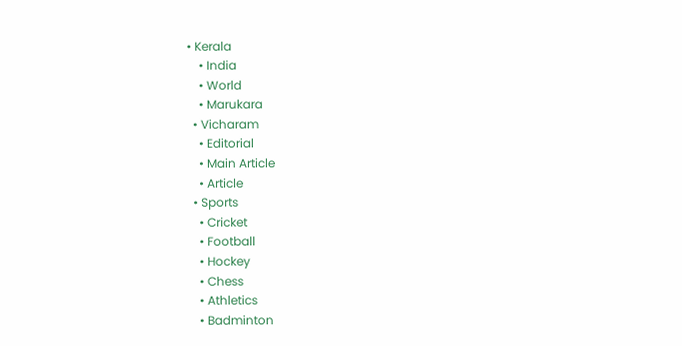• Kerala
    • India
    • World
    • Marukara
  • Vicharam
    • Editorial
    • Main Article
    • Article
  • Sports
    • Cricket
    • Football
    • Hockey
    • Chess
    • Athletics
    • Badminton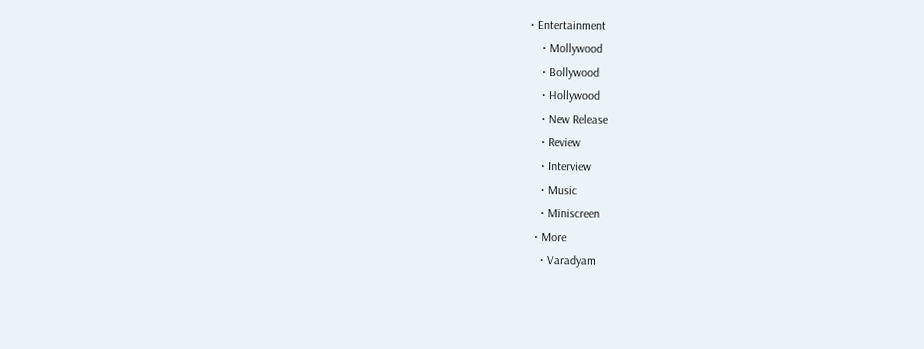• Entertainment
    • Mollywood
    • Bollywood
    • Hollywood
    • New Release
    • Review
    • Interview
    • Music
    • Miniscreen
  • More
    • Varadyam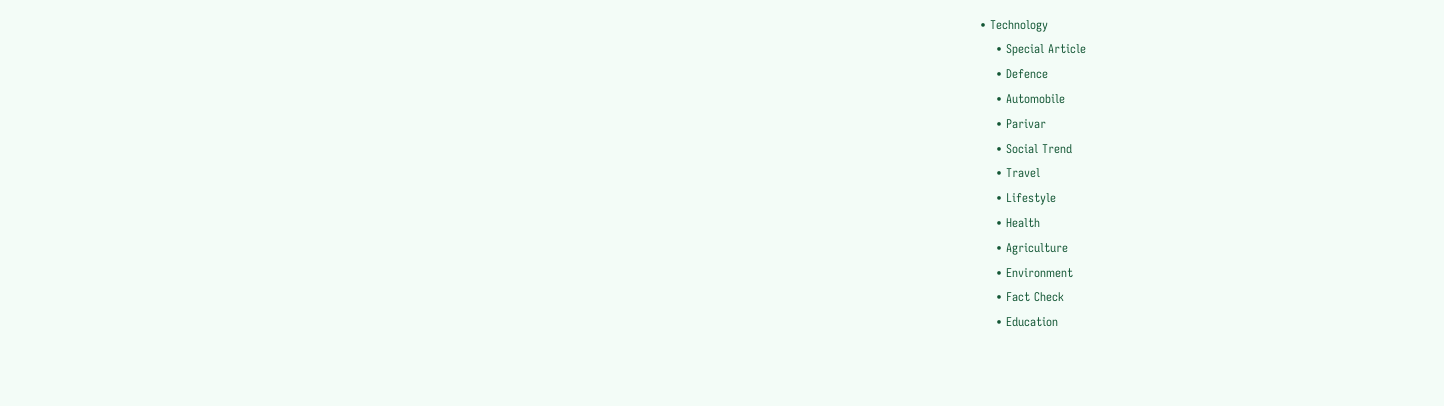• Technology
    • Special Article
    • Defence
    • Automobile
    • Parivar
    • Social Trend
    • Travel
    • Lifestyle
    • Health
    • Agriculture
    • Environment
    • Fact Check
    • Education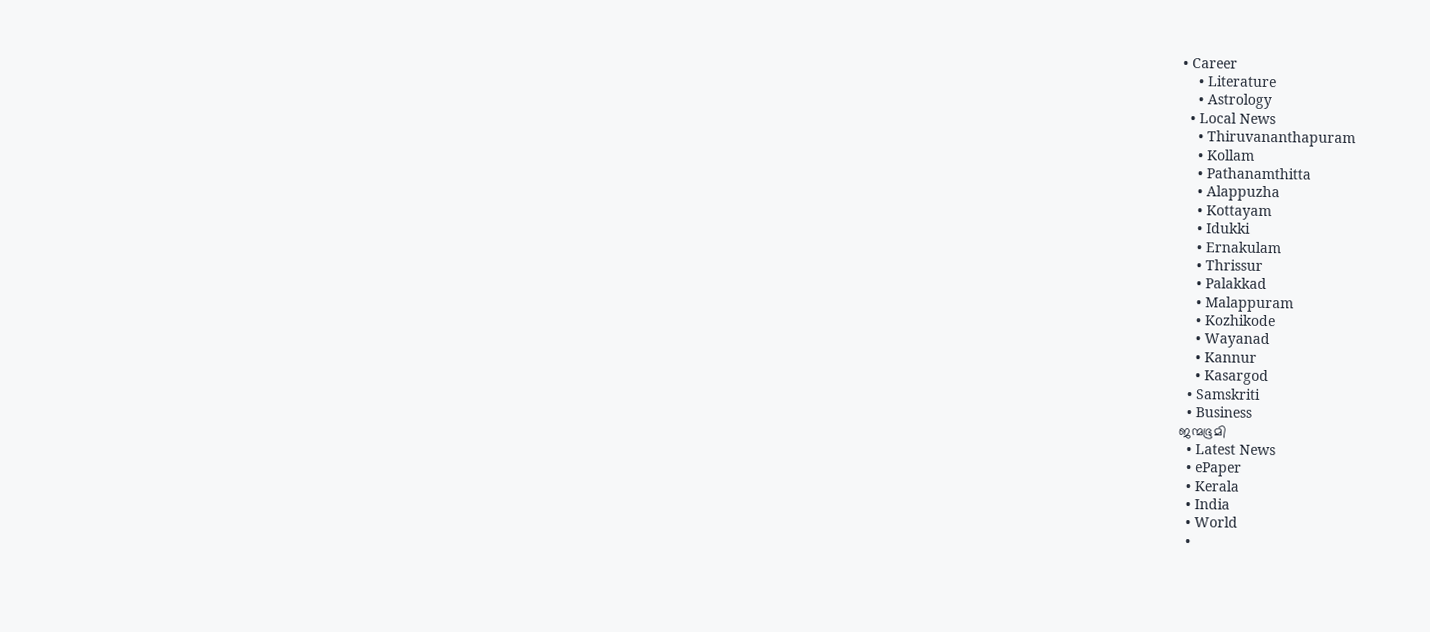• Career
    • Literature
    • Astrology
  • Local News
    • Thiruvananthapuram
    • Kollam
    • Pathanamthitta
    • Alappuzha
    • Kottayam
    • Idukki
    • Ernakulam
    • Thrissur
    • Palakkad
    • Malappuram
    • Kozhikode
    • Wayanad
    • Kannur
    • Kasargod
  • Samskriti
  • Business
ജന്മഭൂമി
  • Latest News
  • ePaper
  • Kerala
  • India
  • World
  •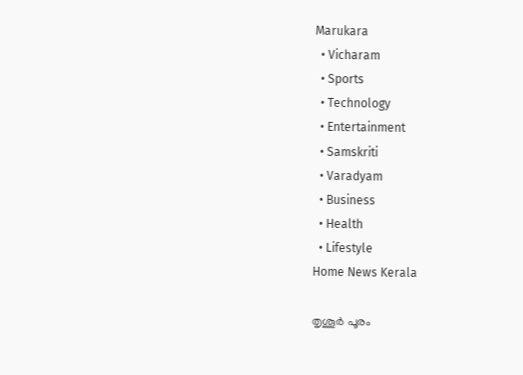Marukara
  • Vicharam
  • Sports
  • Technology
  • Entertainment
  • Samskriti
  • Varadyam
  • Business
  • Health
  • Lifestyle
Home News Kerala

തൃശൂർ പൂരം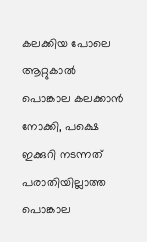കലക്കിയ പോലെ ആറ്റുകാൽ പൊങ്കാല കലക്കാന്‍ നോക്കി, പക്ഷെ ഇക്കുറി നടന്നത് പരാതിയില്ലാത്ത പൊങ്കാല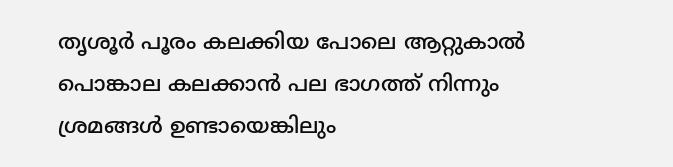തൃശൂർ പൂരം കലക്കിയ പോലെ ആറ്റുകാൽ പൊങ്കാല കലക്കാന്‍ പല ഭാഗത്ത് നിന്നും ശ്രമങ്ങള്‍ ഉണ്ടായെങ്കിലും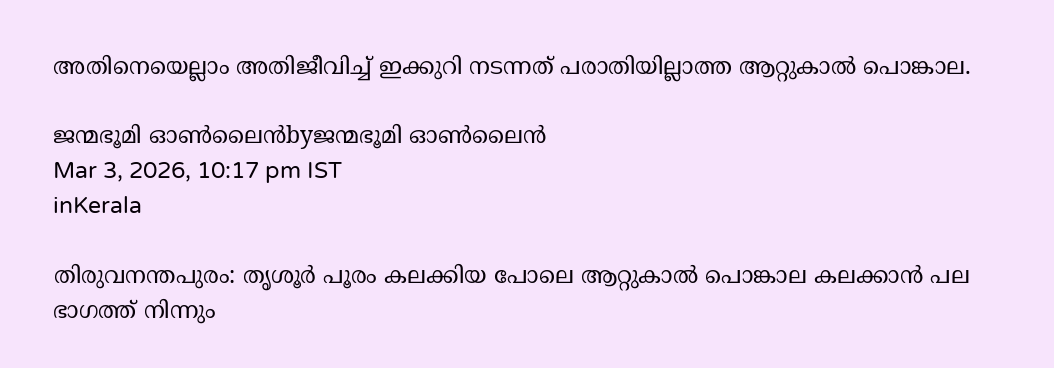അതിനെയെല്ലാം അതിജീവിച്ച് ഇക്കുറി നടന്നത് പരാതിയില്ലാത്ത ആറ്റുകാല്‍ പൊങ്കാല.

ജന്മഭൂമി ഓണ്‍ലൈന്‍byജന്മഭൂമി ഓണ്‍ലൈന്‍
Mar 3, 2026, 10:17 pm IST
inKerala

തിരുവനന്തപുരം: തൃശൂർ പൂരം കലക്കിയ പോലെ ആറ്റുകാൽ പൊങ്കാല കലക്കാന്‍ പല ഭാഗത്ത് നിന്നും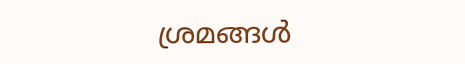ശ്രമങ്ങള്‍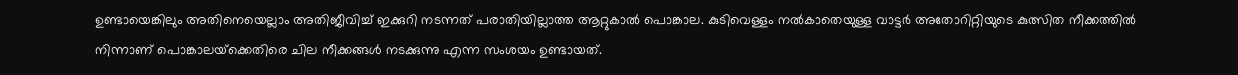ഉണ്ടായെങ്കിലും അതിനെയെല്ലാം അതിജീവിച്ച് ഇക്കുറി നടന്നത് പരാതിയില്ലാത്ത ആറ്റുകാല്‍ പൊങ്കാല. കുടിവെള്ളം നല്‍കാതെയുള്ള വാട്ടര്‍ അതോറിറ്റിയുടെ കുത്സിത നീക്കത്തില്‍ നിന്നാണ് പൊങ്കാലയ്‌ക്കെതിരെ ചില നീക്കങ്ങള്‍ നടക്കുന്നു എന്ന സംശയം ഉണ്ടായത്.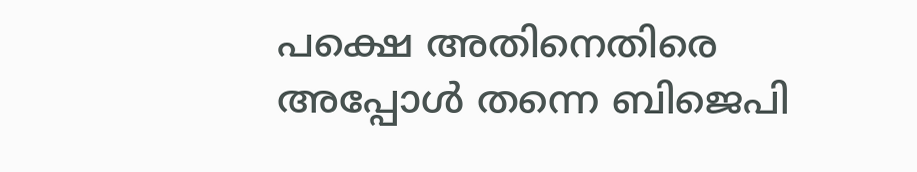പക്ഷെ അതിനെതിരെ അപ്പോള്‍ തന്നെ ബിജെപി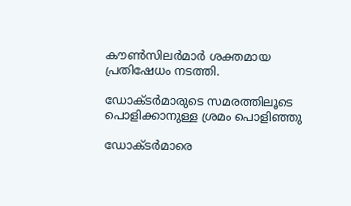കൗണ്‍സിലര്‍മാര്‍ ശക്തമായ പ്രതിഷേധം നടത്തി.

ഡോക്ടര്‍മാരുടെ സമരത്തിലൂടെ പൊളിക്കാനുള്ള ശ്രമം പൊളിഞ്ഞു

ഡോക്ടര്‍മാരെ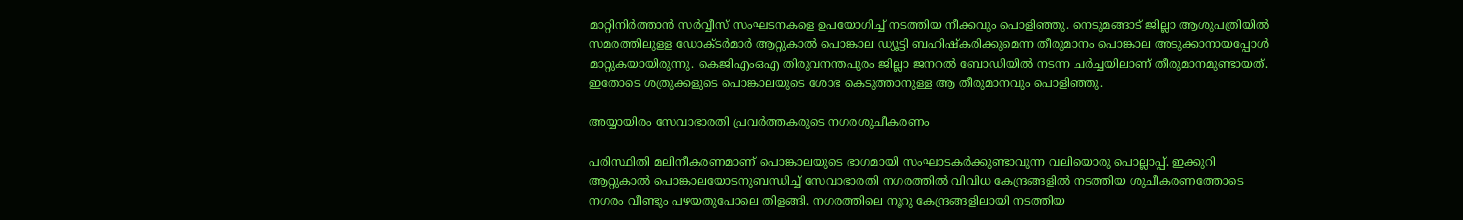മാറ്റിനിര്‍ത്താന്‍ സര്‍വ്വീസ് സംഘടനകളെ ഉപയോഗിച്ച് നടത്തിയ നീക്കവും പൊളിഞ്ഞു. നെടുമങ്ങാട് ജില്ലാ ആശുപത്രിയില്‍ സമരത്തിലുളള ഡോക്ടര്‍മാര്‍ ആറ്റുകാല്‍ പൊങ്കാല ഡ്യൂട്ടി ബഹിഷ്‌കരിക്കുമെന്ന തീരുമാനം പൊങ്കാല അടുക്കാനായപ്പോള്‍ മാറ്റുകയായിരുന്നു. കെജിഎംഒഎ തിരുവനന്തപുരം ജില്ലാ ജനറല്‍ ബോഡിയില്‍ നടന്ന ചര്‍ച്ചയിലാണ് തീരുമാനമുണ്ടായത്. ഇതോടെ ശത്രുക്കളുടെ പൊങ്കാലയുടെ ശോഭ കെടുത്താനുള്ള ആ തീരുമാനവും പൊളിഞ്ഞു.

അയ്യായിരം സേവാഭാരതി പ്രവര്‍ത്തകരുടെ നഗരശുചീകരണം

പരിസ്ഥിതി മലിനീകരണമാണ് പൊങ്കാലയുടെ ഭാഗമായി സംഘാടകര്‍ക്കുണ്ടാവുന്ന വലിയൊരു പൊല്ലാപ്പ്. ഇക്കുറി ആറ്റുകാല്‍ പൊങ്കാലയോടനുബന്ധിച്ച് സേവാഭാരതി നഗരത്തില്‍ വിവിധ കേന്ദ്രങ്ങളില്‍ നടത്തിയ ശുചീകരണത്തോടെ നഗരം വീണ്ടും പഴയതുപോലെ തിളങ്ങി. നഗരത്തിലെ നൂറു കേന്ദ്രങ്ങളിലായി നടത്തിയ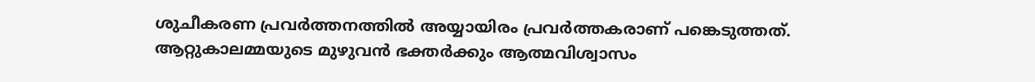ശുചീകരണ പ്രവര്‍ത്തനത്തില്‍ അയ്യായിരം പ്രവര്‍ത്തകരാണ് പങ്കെടുത്തത്. ആറ്റുകാലമ്മയുടെ മുഴുവന്‍ ഭക്തര്‍ക്കും ആത്മവിശ്വാസം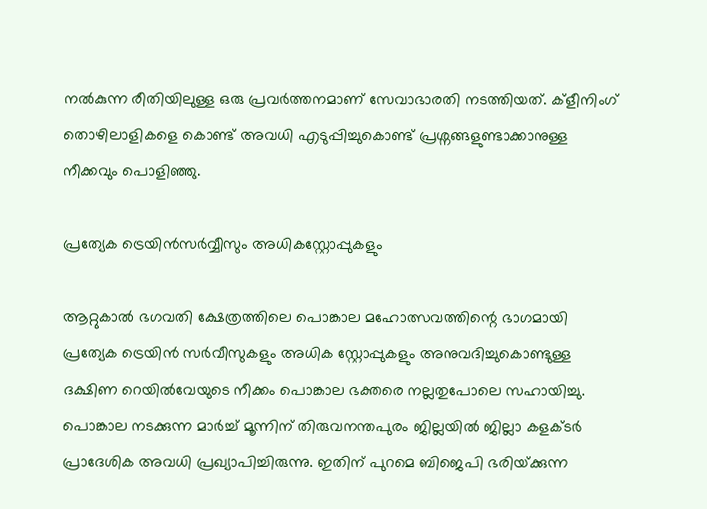നല്‍കുന്ന രീതിയിലുള്ള ഒരു പ്രവര്‍ത്തനമാണ് സേവാഭാരതി നടത്തിയത്. ക്‌ളീനിംഗ് തൊഴിലാളികളെ കൊണ്ട് അവധി എടുപ്പിച്ചുകൊണ്ട് പ്രശ്നങ്ങളുണ്ടാക്കാനുള്ള നീക്കവും പൊളിഞ്ഞു.

പ്രത്യേക ട്രെയിന്‍സര്‍വ്വീസും അധികസ്റ്റോപ്പുകളും

ആറ്റുകാല്‍ ഭഗവതി ക്ഷേത്രത്തിലെ പൊങ്കാല മഹോത്സവത്തിന്റെ ഭാഗമായി പ്രത്യേക ട്രെയിന്‍ സര്‍വീസുകളും അധിക സ്റ്റോപ്പുകളും അനുവദിച്ചുകൊണ്ടുള്ള ദക്ഷിണ റെയില്‍വേയുടെ നീക്കം പൊങ്കാല ഭക്തരെ നല്ലതുപോലെ സഹായിച്ചു. പൊങ്കാല നടക്കുന്ന മാര്‍ച്ച് മൂന്നിന് തിരുവനന്തപുരം ജില്ലയില്‍ ജില്ലാ കളക്ടര്‍ പ്രാദേശിക അവധി പ്രഖ്യാപിച്ചിരുന്നു. ഇതിന് പുറമെ ബിജെപി ഭരിയ്‌ക്കുന്ന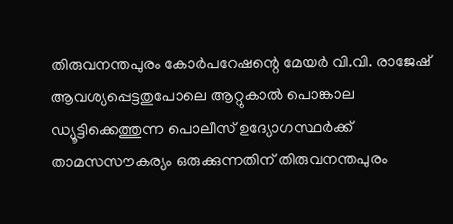തിരുവനന്തപുരം കോര്‍പറേഷന്റെ മേയര്‍ വി.വി. രാജേഷ് ആവശ്യപ്പെട്ടതുപോലെ ആറ്റുകാല്‍ പൊങ്കാല ഡ്യൂട്ടിക്കെത്തുന്ന പൊലീസ് ഉദ്യോഗസ്ഥര്‍ക്ക് താമസസൗകര്യം ഒരുക്കുന്നതിന് തിരുവനന്തപുരം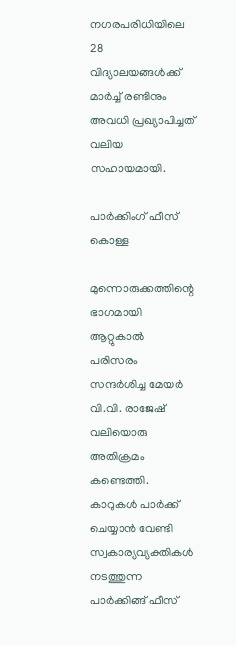നഗരപരിധിയിലെ 28 വിദ്യാലയങ്ങള്‍ക്ക് മാര്‍ച്ച് രണ്ടിനും അവധി പ്രഖ്യാപിച്ചത് വലിയ സഹായമായി.

പാര്‍ക്കിംഗ് ഫീസ് കൊള്ള

മുന്നൊരുക്കത്തിന്റെ ഭാഗമായി ആറ്റുകാല്‍ പരിസരം സന്ദര്‍ശിച്ച മേയര്‍ വി.വി. രാജേഷ് വലിയൊരു അതിക്രമം കണ്ടെത്തി. കാറുകള്‍ പാര്‍ക്ക് ചെയ്യാന്‍ വേണ്ടി സ്വകാര്യവ്യക്തികള്‍ നടത്തുന്ന പാര്‍ക്കിങ്ങ് ഫീസ്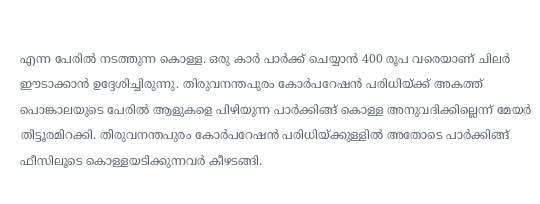എന്ന പേരില്‍ നടത്തുന്ന കൊള്ള. ഒരു കാര്‍ പാര്‍ക്ക് ചെയ്യാന്‍ 400 രൂപ വരെയാണ് ചിലര്‍ ഈടാക്കാന്‍ ഉദ്ദേശിച്ചിരുന്നു. തിരുവനന്തപുരം കോര്‍പറേഷന്‍ പരിധിയ്‌ക്ക് അകത്ത് പൊങ്കാലയുടെ പേരില്‍ ആളുകളെ പിഴിയുന്ന പാര്‍ക്കിങ്ങ് കൊള്ള അനുവദിക്കില്ലെന്ന് മേയര്‍ തിട്ടൂരമിറക്കി. തിരുവനന്തപുരം കോര്‍പറേഷന്‍ പരിധിയ്‌ക്കുള്ളില്‍ അതോടെ പാര്‍ക്കിങ്ങ് ഫീസിലൂടെ കൊള്ളയടിക്കുന്നവര്‍ കീഴടങ്ങി.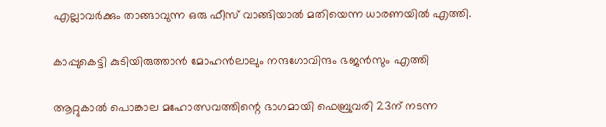എല്ലാവര്‍ക്കും താങ്ങാവുന്ന ഒരു ഫീസ് വാങ്ങിയാല്‍ മതിയെന്ന ധാരണയില്‍ എത്തി.

കാപ്പുകെട്ടി കുടിയിരുത്താന്‍ മോഹന്‍ലാലും നന്ദഗോവിന്ദം ഭജന്‍സും എത്തി

ആറ്റുകാല്‍ പൊങ്കാല മഹോത്സവത്തിന്റെ ഭാഗമായി ഫെബ്രുവരി 23ന് നടന്ന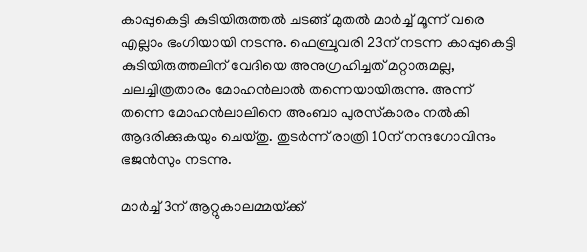കാപ്പുകെട്ടി കുടിയിരുത്തല്‍ ചടങ്ങ് മുതല്‍ മാര്‍ച്ച് മൂന്ന് വരെ എല്ലാം ഭംഗിയായി നടന്നു. ഫെബ്രുവരി 23ന് നടന്ന കാപ്പുകെട്ടി കുടിയിരുത്തലിന് വേദിയെ അനുഗ്രഹിച്ചത് മറ്റാരുമല്ല, ചലച്ചിത്രതാരം മോഹന്‍ലാല്‍ തന്നെയായിരുന്നു. അന്ന് തന്നെ മോഹന്‍ലാലിനെ അംബാ പുരസ്‌കാരം നല്‍കി ആദരിക്കുകയും ചെയ്തു. തുടര്‍ന്ന് രാത്രി 10ന് നന്ദഗോവിന്ദം ഭജന്‍സും നടന്നു.

മാര്‍ച്ച് 3ന് ആറ്റുകാലമ്മയ്‌ക്ക്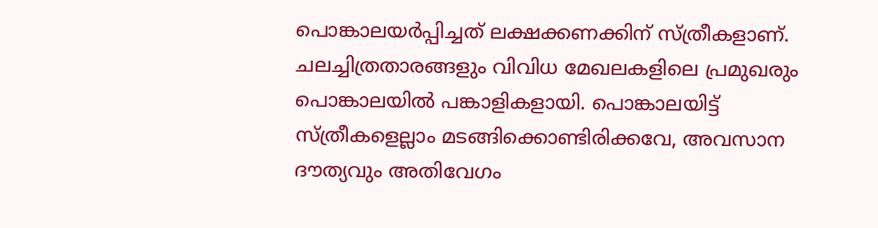പൊങ്കാലയര്‍പ്പിച്ചത് ലക്ഷക്കണക്കിന് സ്ത്രീകളാണ്. ചലച്ചിത്രതാരങ്ങളും വിവിധ മേഖലകളിലെ പ്രമുഖരും പൊങ്കാലയില്‍ പങ്കാളികളായി. പൊങ്കാലയിട്ട് സ്ത്രീകളെല്ലാം മടങ്ങിക്കൊണ്ടിരിക്കവേ, അവസാന ദൗത്യവും അതിവേഗം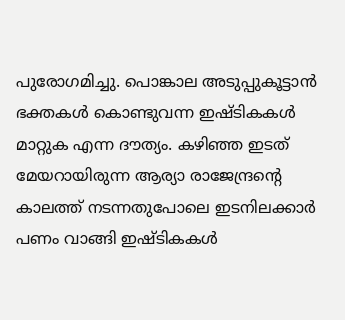പുരോഗമിച്ചു. പൊങ്കാല അടുപ്പുകൂട്ടാന്‍ ഭക്തകള്‍ കൊണ്ടുവന്ന ഇഷ്ടികകള്‍ മാറ്റുക എന്ന ദൗത്യം. കഴിഞ്ഞ ഇടത് മേയറായിരുന്ന ആര്യാ രാജേന്ദ്രന്റെ കാലത്ത് നടന്നതുപോലെ ഇടനിലക്കാര്‍ പണം വാങ്ങി ഇഷ്ടികകള്‍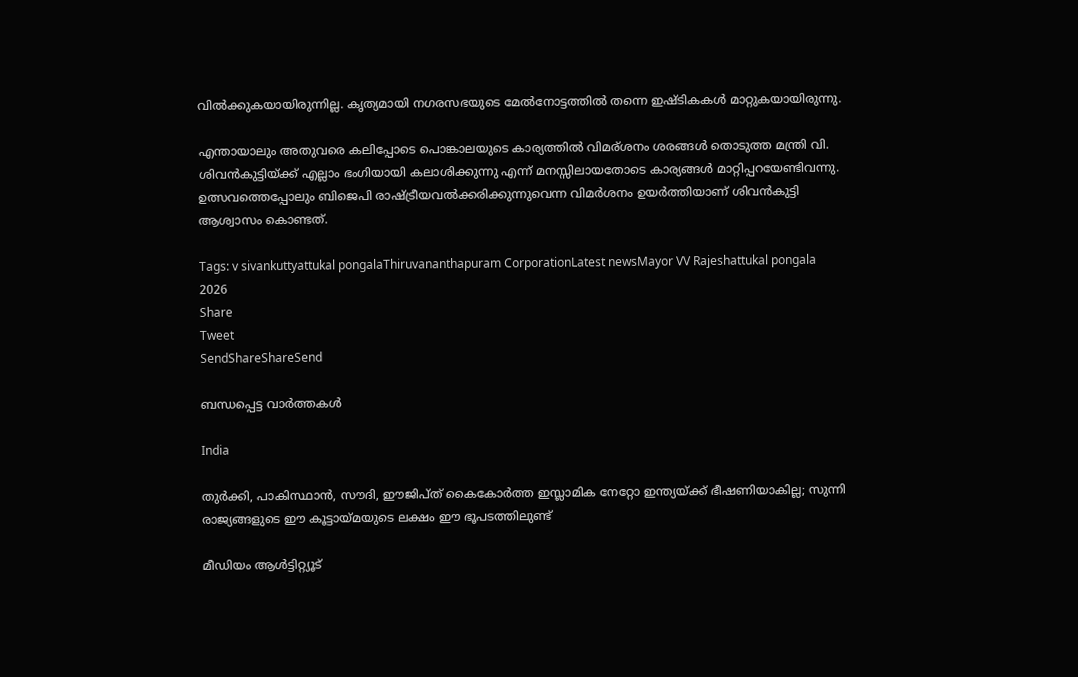വില്‍ക്കുകയായിരുന്നില്ല. കൃത്യമായി നഗരസഭയുടെ മേല്‍നോട്ടത്തില്‍ തന്നെ ഇഷ്ടികകള്‍ മാറ്റുകയായിരുന്നു.

എന്തായാലും അതുവരെ കലിപ്പോടെ പൊങ്കാലയുടെ കാര്യത്തില്‍ വിമര‍്ശനം ശരങ്ങള്‍ തൊടുത്ത മന്ത്രി വി. ശിവന്‍കുട്ടിയ്‌ക്ക് എല്ലാം ഭംഗിയായി കലാശിക്കുന്നു എന്ന് മനസ്സിലായതോടെ കാര്യങ്ങള്‍ മാറ്റിപ്പറയേണ്ടിവന്നു. ഉത്സവത്തെപ്പോലും ബിജെപി രാഷ്‌ട്രീയവല്‍ക്കരിക്കുന്നുവെന്ന വിമര്‍ശനം ഉയര്‍ത്തിയാണ് ശിവന്‍കുട്ടി ആശ്വാസം കൊണ്ടത്.

Tags: v sivankuttyattukal pongalaThiruvananthapuram CorporationLatest newsMayor VV Rajeshattukal pongala 2026
Share
Tweet
SendShareShareSend

ബന്ധപ്പെട്ട വാര്‍ത്തകള്‍

India

തുര്‍ക്കി, പാകിസ്ഥാന്‍, സൗദി, ഈജിപ്ത് കൈകോര്‍ത്ത ഇസ്ലാമിക നേറ്റോ ഇന്ത്യയ്‌ക്ക് ഭീഷണിയാകില്ല; സുന്നി രാജ്യങ്ങളുടെ ഈ കൂട്ടായ്‌മയുടെ ലക്ഷം ഈ ഭൂപടത്തിലുണ്ട്

മീഡിയം ആള്‍ട്ടിറ്റ്യൂട്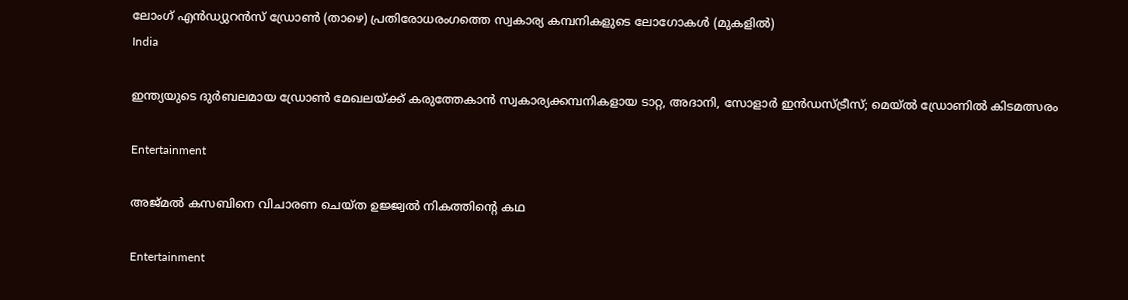ലോംഗ് എന്‍ഡ്യുറന്‍സ് ഡ്രോണ്‍ (താഴെ) പ്രതിരോധരംഗത്തെ സ്വകാര്യ കമ്പനികളുടെ ലോഗോകള്‍ (മുകളില്‍)
India

ഇന്ത്യയുടെ ദുര്‍ബലമായ ഡ്രോണ്‍ മേഖലയ്‌ക്ക് കരുത്തേകാന്‍ സ്വകാര്യക്കമ്പനികളായ ടാറ്റ, അദാനി, സോളാര്‍ ഇന്‍ഡസ്ട്രീസ്; മെയ്ല്‍ ഡ്രോണില്‍ കിടമത്സരം

Entertainment

അജ്മൽ കസബിനെ വിചാരണ ചെയ്ത ഉജ്ജ്വൽ നികത്തിന്റെ കഥ

Entertainment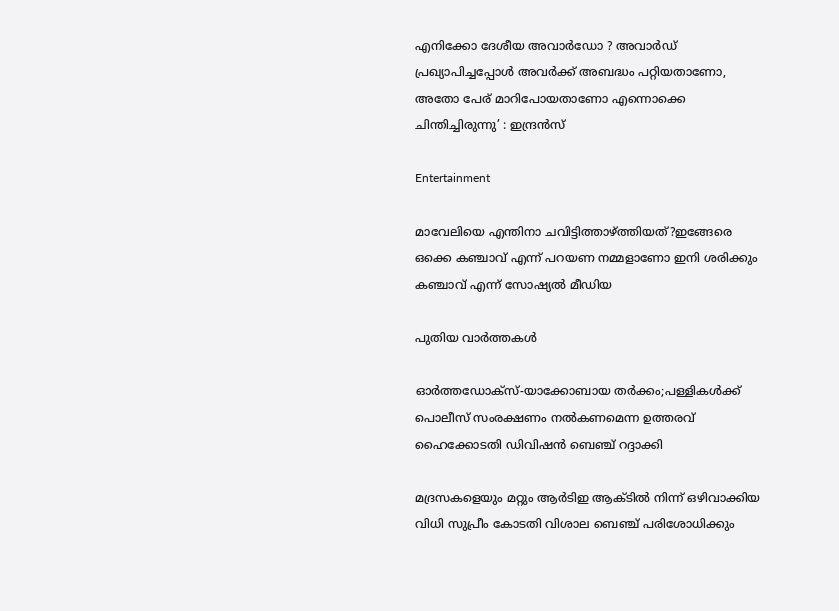എനിക്കോ ദേശീയ അവാർഡോ ? അവാര്‍ഡ് പ്രഖ്യാപിച്ചപ്പോള്‍ അവര്‍ക്ക് അബദ്ധം പറ്റിയതാണോ, അതോ പേര് മാറിപോയതാണോ എന്നൊക്കെ ചിന്തിച്ചിരുന്നു’ : ഇന്ദ്രന്‍സ്

Entertainment

മാവേലിയെ എന്തിനാ ചവിട്ടിത്താഴ്‌ത്തിയത്?ഇങ്ങേരെ ഒക്കെ കഞ്ചാവ് എന്ന് പറയണ നമ്മളാണോ ഇനി ശരിക്കും കഞ്ചാവ് എന്ന് സോഷ്യൽ മീഡിയ

പുതിയ വാര്‍ത്തകള്‍

ഓര്‍ത്തഡോക്സ്-യാക്കോബായ തര്‍ക്കം;പള്ളികള്‍ക്ക് പൊലീസ് സംരക്ഷണം നല്‍കണമെന്ന ഉത്തരവ് ഹൈക്കോടതി ഡിവിഷന്‍ ബെഞ്ച് റദ്ദാക്കി

മദ്രസകളെയും മറ്റും ആര്‍ടിഇ ആക്ടില്‍ നിന്ന് ഒഴിവാക്കിയ വിധി സുപ്രീം കോടതി വിശാല ബെഞ്ച് പരിശോധിക്കും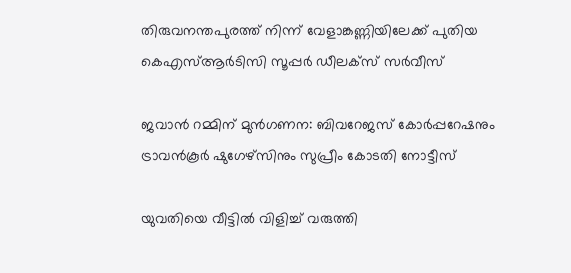തിരുവനന്തപുരത്ത് നിന്ന് വേളാങ്കണ്ണിയിലേക്ക് പുതിയ കെഎസ്ആര്‍ടിസി സൂപ്പര്‍ ഡീലക്‌സ് സര്‍വീസ്

ജവാന്‍ റമ്മിന് മുന്‍ഗണന: ബിവറേജസ് കോര്‍പ്പറേഷനും ട്രാവന്‍കൂര്‍ ഷുഗേഴ്‌സിനും സുപ്രീം കോടതി നോട്ടീസ്

യുവതിയെ വീട്ടില്‍ വിളിച്ച് വരുത്തി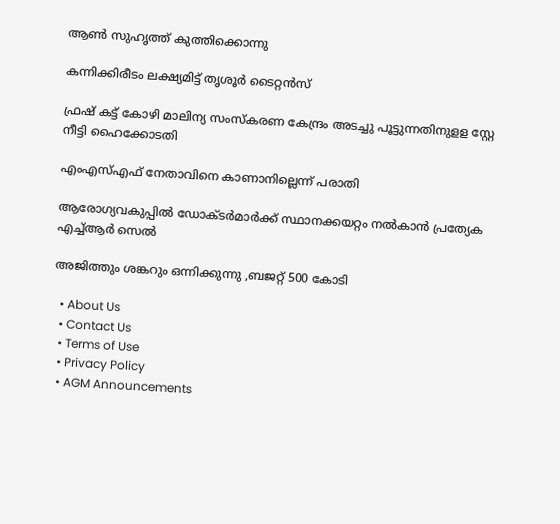ആണ്‍ സുഹൃത്ത് കുത്തിക്കൊന്നു

കന്നിക്കിരീടം ലക്ഷ്യമിട്ട് തൃശൂ‍ർ ടൈറ്റൻസ്

ഫ്രഷ് കട്ട് കോഴി മാലിന്യ സംസ്‌കരണ കേന്ദ്രം അടച്ചു പൂട്ടുന്നതിനുളള സ്റ്റേ നീട്ടി ഹൈക്കോടതി

എംഎസ്എഫ് നേതാവിനെ കാണാനില്ലെന്ന് പരാതി

ആരോഗ്യവകുപ്പില്‍ ഡോക്ടര്‍മാര്‍ക്ക് സ്ഥാനക്കയറ്റം നല്‍കാന്‍ പ്രത്യേക എച്ച്ആര്‍ സെല്‍

അജിത്തും ശങ്കറും ഒന്നിക്കുന്നു ,ബജറ്റ് 500 കോടി

  • About Us
  • Contact Us
  • Terms of Use
  • Privacy Policy
  • AGM Announcements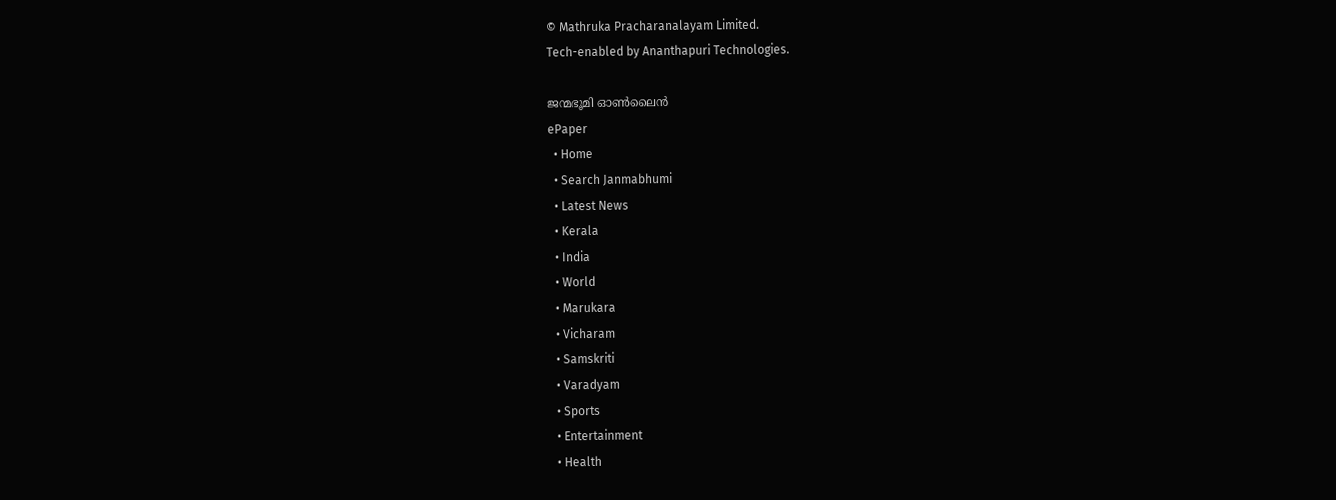© Mathruka Pracharanalayam Limited.
Tech-enabled by Ananthapuri Technologies.

ജന്മഭൂമി ഓണ്‍ലൈന്‍
ePaper
  • Home
  • Search Janmabhumi
  • Latest News
  • Kerala
  • India
  • World
  • Marukara
  • Vicharam
  • Samskriti
  • Varadyam
  • Sports
  • Entertainment
  • Health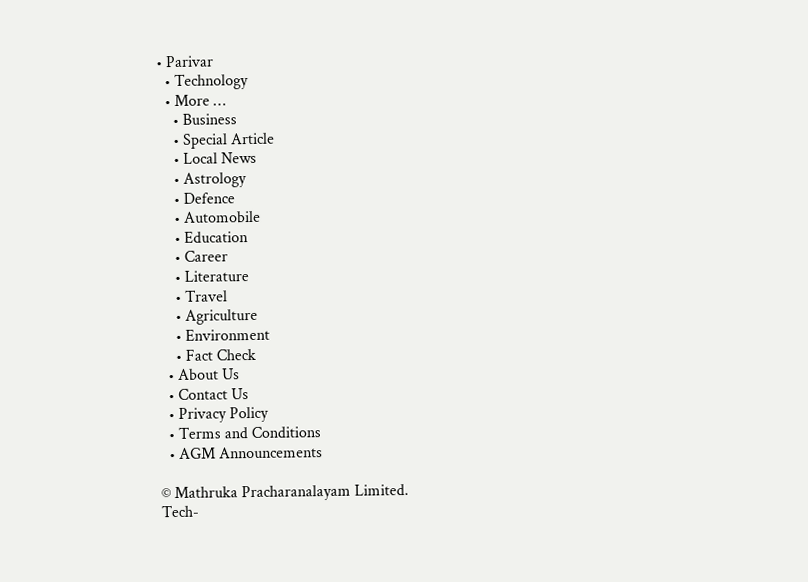• Parivar
  • Technology
  • More …
    • Business
    • Special Article
    • Local News
    • Astrology
    • Defence
    • Automobile
    • Education
    • Career
    • Literature
    • Travel
    • Agriculture
    • Environment
    • Fact Check
  • About Us
  • Contact Us
  • Privacy Policy
  • Terms and Conditions
  • AGM Announcements

© Mathruka Pracharanalayam Limited.
Tech-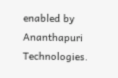enabled by Ananthapuri Technologies.